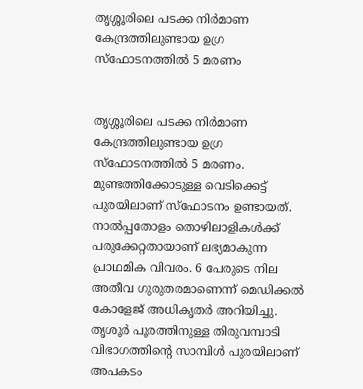തൃശ്ശൂരിലെ പടക്ക നിർമാണ കേന്ദ്രത്തിലുണ്ടായ ഉഗ്ര സ്ഫോടനത്തിൽ 5 മരണം


തൃശ്ശൂരിലെ പടക്ക നിർമാണ കേന്ദ്രത്തിലുണ്ടായ ഉഗ്ര സ്ഫോടനത്തിൽ 5 മരണം. മുണ്ടത്തിക്കോടുള്ള വെടിക്കെട്ട് പുരയിലാണ് സ്ഫോടനം ഉണ്ടായത്. നാൽപ്പതോളം തൊഴിലാളികൾക്ക് പരുക്കേറ്റതായാണ് ലഭ്യമാകുന്ന പ്രാഥമിക വിവരം. 6 പേരുടെ നില അതീവ ഗുരുതരമാണെന്ന് മെഡിക്കൽ കോളേജ് അധികൃതർ അറിയിച്ചു. തൃശൂർ പൂരത്തിനുള്ള തിരുവമ്പാടി വിഭാഗത്തിന്റെ സാമ്പിൾ പുരയിലാണ് അപകടം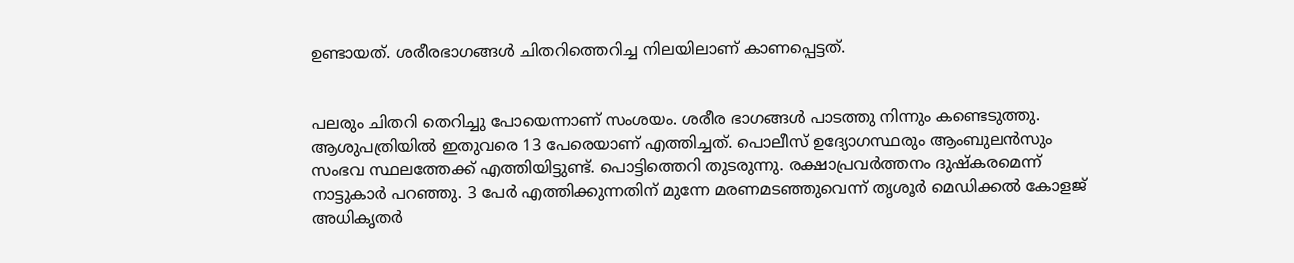ഉണ്ടായത്. ശരീരഭാഗങ്ങൾ ചിതറിത്തെറിച്ച നിലയിലാണ് കാണപ്പെട്ടത്.


പലരും ചിതറി തെറിച്ചു പോയെന്നാണ് സംശയം. ശരീര ഭാഗങ്ങൾ പാടത്തു നിന്നും കണ്ടെടുത്തു. ആശുപത്രിയിൽ ഇതുവരെ 13 പേരെയാണ് എത്തിച്ചത്. പൊലീസ് ഉദ്യോഗസ്ഥരും ആംബുലൻസും സംഭവ സ്ഥലത്തേക്ക് എത്തിയിട്ടുണ്ട്. പൊട്ടിത്തെറി തുടരുന്നു. രക്ഷാപ്രവർത്തനം ദുഷ്‌കരമെന്ന് നാട്ടുകാർ പറഞ്ഞു. 3 പേർ എത്തിക്കുന്നതിന് മുന്നേ മരണമടഞ്ഞുവെന്ന് തൃശൂർ മെഡിക്കൽ കോളജ് അധികൃതർ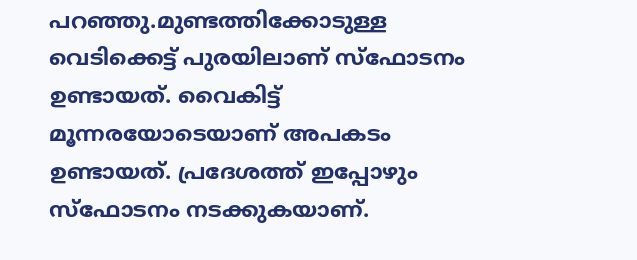പറഞ്ഞു.മുണ്ടത്തിക്കോടുള്ള വെടിക്കെട്ട് പുരയിലാണ് സ്ഫോടനം ഉണ്ടായത്. വൈകിട്ട് മൂന്നരയോടെയാണ് അപകടം ഉണ്ടായത്. പ്രദേശത്ത് ഇപ്പോഴും സ്ഫോടനം നടക്കുകയാണ്.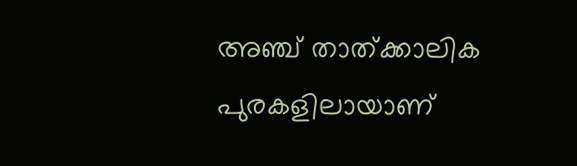അഞ്ച് താത്ക്കാലിക പുരകളിലായാണ്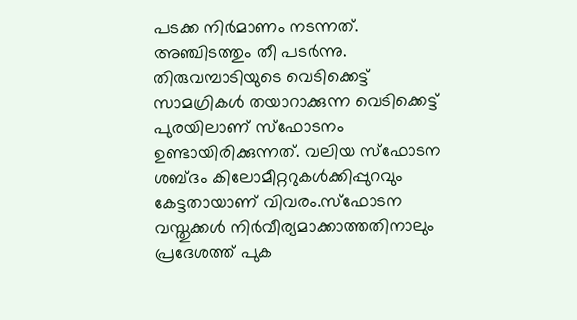പടക്ക നിർമാണം നടന്നത്. അഞ്ചിടത്തും തീ പടർന്നു. തിരുവമ്പാടിയുടെ വെടിക്കെട്ട് സാമഗ്രികൾ തയാറാക്കുന്ന വെടിക്കെട്ട് പുരയിലാണ് സ്ഫോടനം ഉണ്ടായിരിക്കുന്നത്. വലിയ സ്ഫോടന ശബ്ദം കിലോമീറ്ററുകൾക്കിപ്പുറവും കേട്ടതായാണ് വിവരം.സ്ഫോടന വസ്തുക്കൾ നിർവീര്യമാക്കാത്തതിനാലും പ്രദേശത്ത് പുക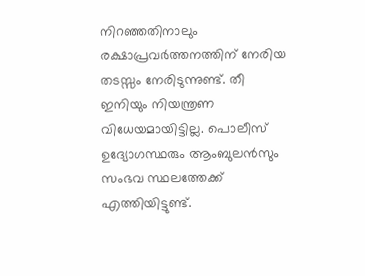നിറഞ്ഞതിനാലും രക്ഷാപ്രവർത്തനത്തിന് നേരിയ തടസ്സം നേരിടുന്നുണ്ട്. തീ ഇനിയും നിയന്ത്രണ വിധേയമായിട്ടില്ല. പൊലീസ് ഉദ്യോഗസ്ഥരും ആംബുലൻസും സംഭവ സ്ഥലത്തേക്ക് എത്തിയിട്ടുണ്ട്.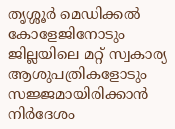തൃശ്ശൂർ മെഡിക്കൽ കോളേജിനോടും ജില്ലയിലെ മറ്റ് സ്വകാര്യ ആശുപത്രികളോടും സജ്ജമായിരിക്കാൻ നിർദേശം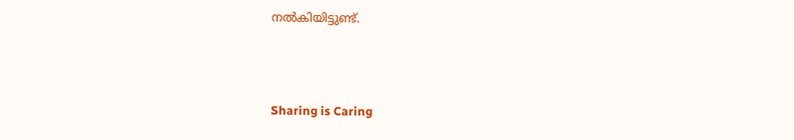നൽകിയിട്ടുണ്ട്.



Sharing is Caring